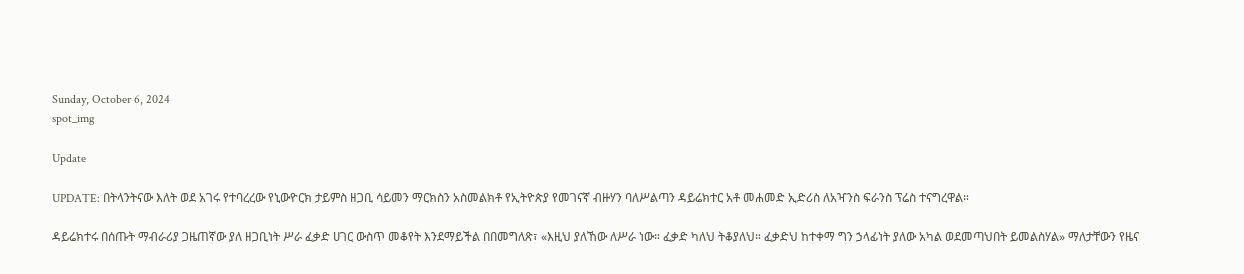Sunday, October 6, 2024
spot_img

Update

UPDATE: በትላንትናው እለት ወደ አገሩ የተባረረው የኒውዮርክ ታይምስ ዘጋቢ ሳይመን ማርክስን አስመልክቶ የኢትዮጵያ የመገናኛ ብዙሃን ባለሥልጣን ዳይሬክተር አቶ መሐመድ ኢድሪስ ለአዣንስ ፍራንስ ፕሬስ ተናግረዋል።

ዳይሬክተሩ በሰጡት ማብራሪያ ጋዜጠኛው ያለ ዘጋቢነት ሥራ ፈቃድ ሀገር ውስጥ መቆየት እንደማይችል በበመግለጽ፣ «እዚህ ያለኸው ለሥራ ነው። ፈቃድ ካለህ ትቆያለህ። ፈቃድህ ከተቀማ ግን ኃላፊነት ያለው አካል ወደመጣህበት ይመልስሃል» ማለታቸውን የዜና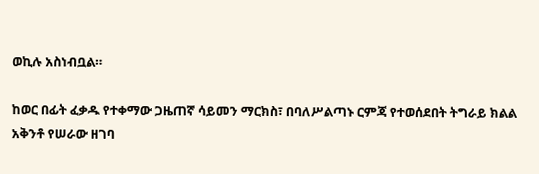ወኪሉ አስነብቧል።

ከወር በፊት ፈቃዱ የተቀማው ጋዜጠኛ ሳይመን ማርክስ፣ በባለሥልጣኑ ርምጃ የተወሰደበት ትግራይ ክልል አቅንቶ የሠራው ዘገባ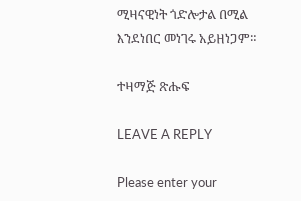ሚዛናዊነት ጎድሎታል በሚል እንደነበር መነገሩ አይዘነጋም።

ተዛማጅ ጽሑፍ

LEAVE A REPLY

Please enter your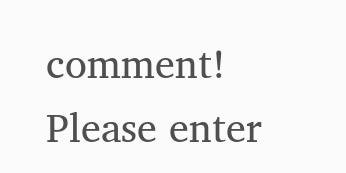comment!
Please enter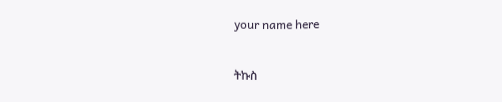your name here

ትኩስ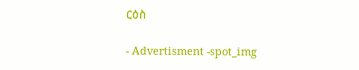ርዕስ

- Advertisment -spot_img